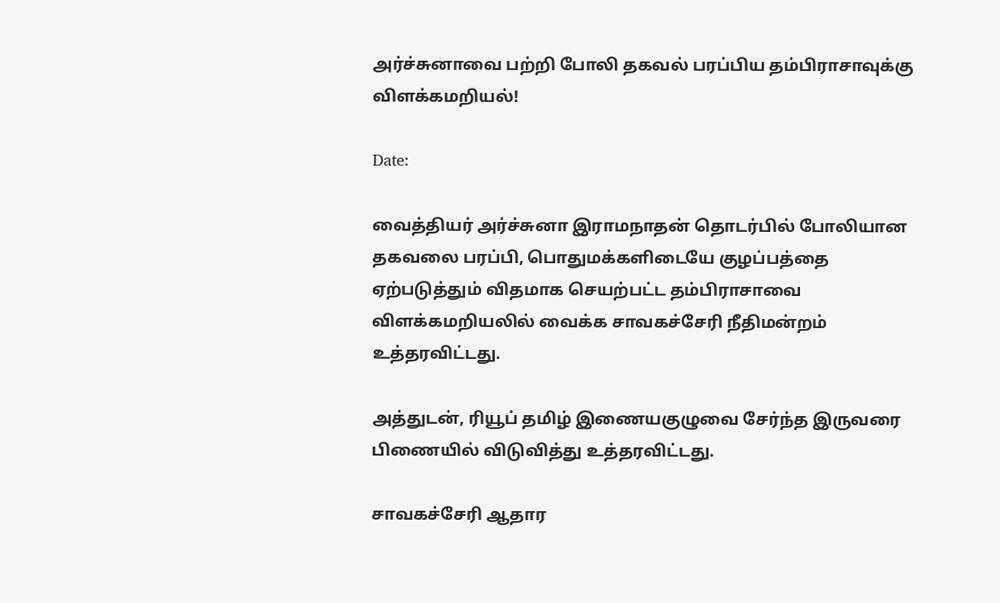அர்ச்சுனாவை பற்றி போலி தகவல் பரப்பிய தம்பிராசாவுக்கு விளக்கமறியல்!

Date:

வைத்தியர் அர்ச்சுனா இராமநாதன் தொடர்பில் போலியான தகவலை பரப்பி, பொதுமக்களிடையே குழப்பத்தை ஏற்படுத்தும் விதமாக செயற்பட்ட தம்பிராசாவை விளக்கமறியலில் வைக்க சாவகச்சேரி நீதிமன்றம் உத்தரவிட்டது.

அத்துடன், ரியூப் தமிழ் இணையகுழுவை சேர்ந்த இருவரை பிணையில் விடுவித்து உத்தரவிட்டது.

சாவகச்சேரி ஆதார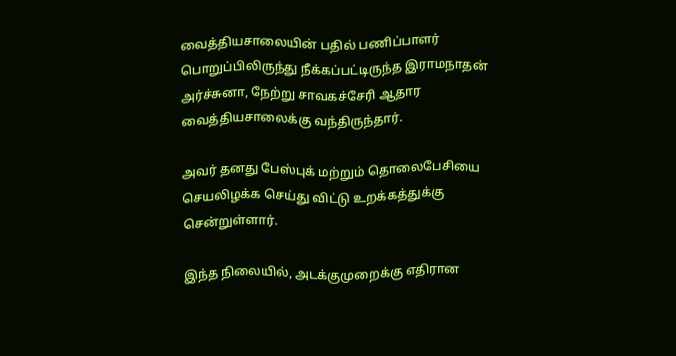வைத்தியசாலையின் பதில் பணிப்பாளர் பொறுப்பிலிருந்து நீக்கப்பட்டிருந்த இராமநாதன் அர்ச்சுனா, நேற்று சாவகச்சேரி ஆதார வைத்தியசாலைக்கு வந்திருந்தார்.

அவர் தனது பேஸ்புக் மற்றும் தொலைபேசியை செயலிழக்க செய்து விட்டு உறக்கத்துக்கு சென்றுள்ளார்.

இந்த நிலையில், அடக்குமுறைக்கு எதிரான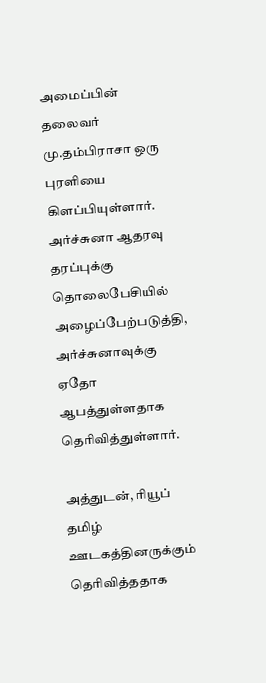அமைப்பின் தலைவர் மு.தம்பிராசா ஒரு புரளியை கிளப்பியுள்ளார். அர்ச்சுனா ஆதரவு தரப்புக்கு தொலைபேசியில் அழைப்பேற்படுத்தி, அர்ச்சுனாவுக்கு ஏதோ ஆபத்துள்ளதாக தெரிவித்துள்ளார்.

அத்துடன், ரியூப் தமிழ் ஊடகத்தினருக்கும் தெரிவித்ததாக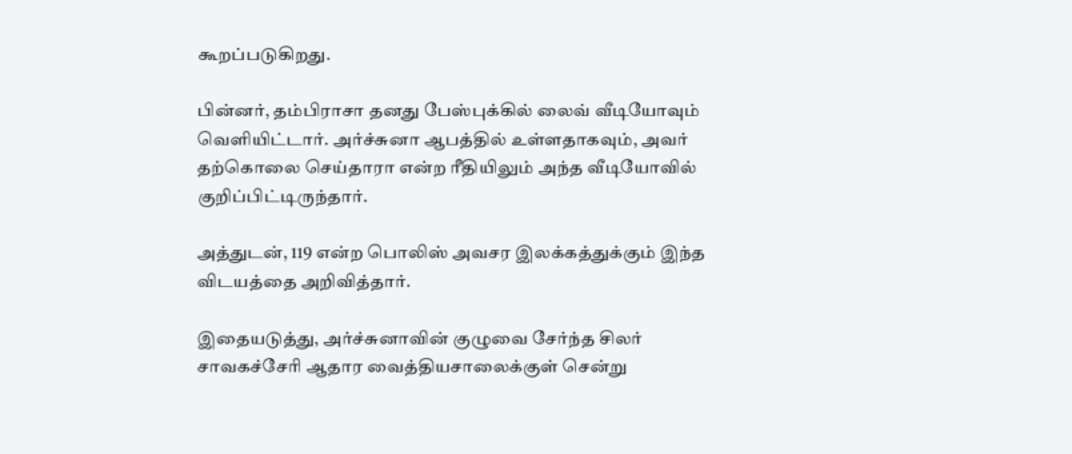கூறப்படுகிறது.

பின்னர், தம்பிராசா தனது பேஸ்புக்கில் லைவ் வீடியோவும் வெளியிட்டார். அர்ச்சுனா ஆபத்தில் உள்ளதாகவும், அவர் தற்கொலை செய்தாரா என்ற ரீதியிலும் அந்த வீடியோவில் குறிப்பிட்டிருந்தார்.

அத்துடன், 119 என்ற பொலிஸ் அவசர இலக்கத்துக்கும் இந்த விடயத்தை அறிவித்தார்.

இதையடுத்து, அர்ச்சுனாவின் குழுவை சேர்ந்த சிலர் சாவகச்சேரி ஆதார வைத்தியசாலைக்குள் சென்று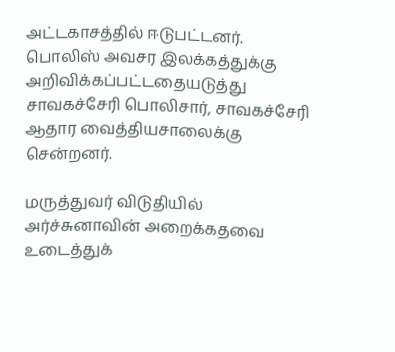அட்டகாசத்தில் ஈடுபட்டனர். பொலிஸ் அவசர இலக்கத்துக்கு அறிவிக்கப்பட்டதையடுத்து சாவகச்சேரி பொலிசார், சாவகச்சேரி ஆதார வைத்தியசாலைக்கு சென்றனர்.

மருத்துவர் விடுதியில் அர்ச்சுனாவின் அறைக்கதவை உடைத்துக்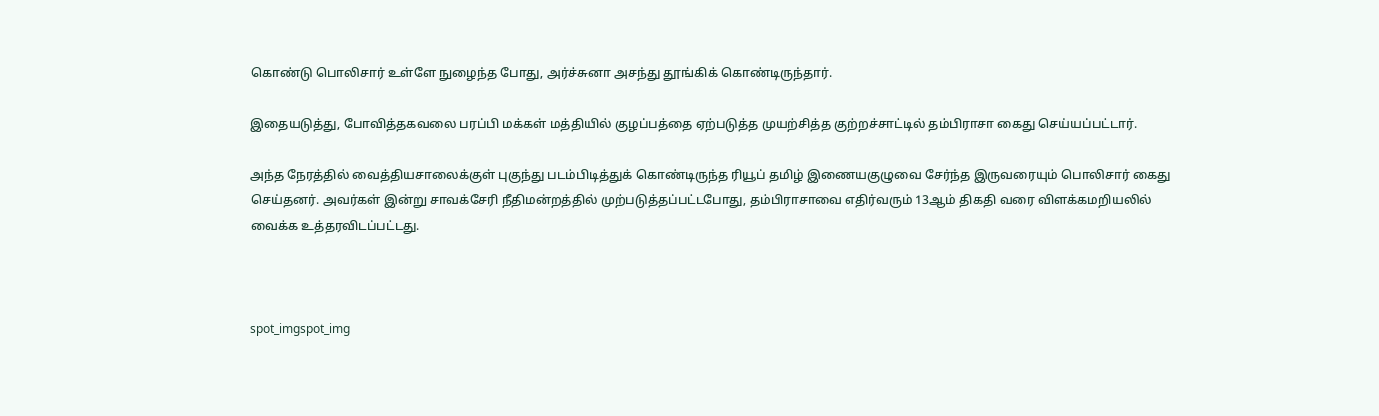கொண்டு பொலிசார் உள்ளே நுழைந்த போது, அர்ச்சுனா அசந்து தூங்கிக் கொண்டிருந்தார்.

இதையடுத்து, போவித்தகவலை பரப்பி மக்கள் மத்தியில் குழப்பத்தை ஏற்படுத்த முயற்சித்த குற்றச்சாட்டில் தம்பிராசா கைது செய்யப்பட்டார்.

அந்த நேரத்தில் வைத்தியசாலைக்குள் புகுந்து படம்பிடித்துக் கொண்டிருந்த ரியூப் தமிழ் இணையகுழுவை சேர்ந்த இருவரையும் பொலிசார் கைது செய்தனர். அவர்கள் இன்று சாவக்சேரி நீதிமன்றத்தில் முற்படுத்தப்பட்டபோது, தம்பிராசாவை எதிர்வரும் 13ஆம் திகதி வரை விளக்கமறியலில் வைக்க உத்தரவிடப்பட்டது.



spot_imgspot_img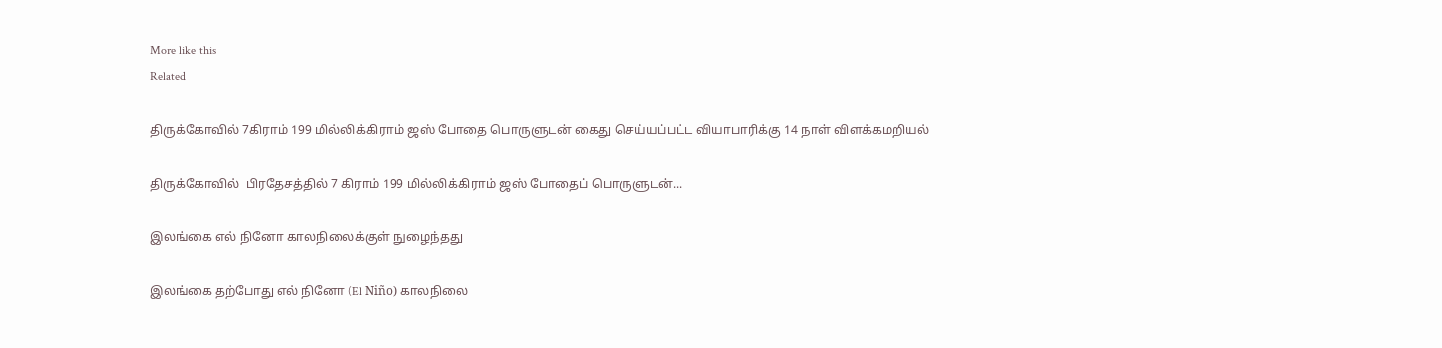More like this
Related

திருக்கோவில் 7கிராம் 199 மில்லிக்கிராம் ஜஸ் போதை பொருளுடன் கைது செய்யப்பட்ட வியாபாரிக்கு 14 நாள் விளக்கமறியல்

திருக்கோவில்  பிரதேசத்தில் 7 கிராம் 199 மில்லிக்கிராம் ஜஸ் போதைப் பொருளுடன்...

இலங்கை எல் நினோ காலநிலைக்குள் நுழைந்தது

இலங்கை தற்போது எல் நினோ (El Niño) காலநிலை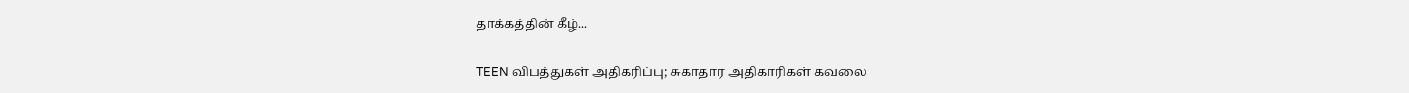தாக்கத்தின் கீழ்...

TEEN விபத்துகள் அதிகரிப்பு; சுகாதார அதிகாரிகள் கவலை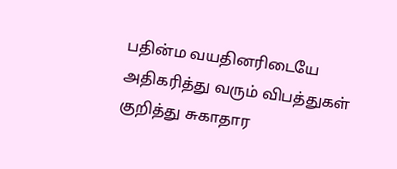பதின்ம வயதினரிடையே அதிகரித்து வரும் விபத்துகள் குறித்து சுகாதார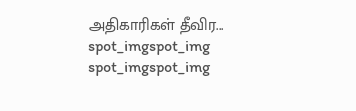அதிகாரிகள் தீவிர...
spot_imgspot_img
spot_imgspot_img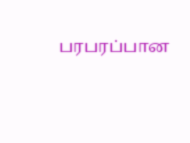பரபரப்பான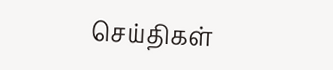செய்திகள்